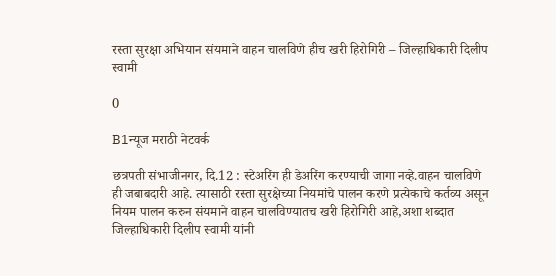रस्ता सुरक्षा अभियान संयमाने वाहन चालविणे हीच खरी हिरोगिरी – जिल्हाधिकारी दिलीप स्वामी

0

B1न्यूज मराठी नेटवर्क

छत्रपती संभाजीनगर, दि.12 : स्टेअरिंग ही डेअरिंग करण्याची जागा नव्हे.वाहन चालविणे ही जबाबदारी आहे. त्यासाठी रस्ता सुरक्षेच्या नियमांचे पालन करणे प्रत्येकाचे कर्तव्य असून नियम पालन करुन संयमाने वाहन चालविण्यातच खरी हिरोगिरी आहे,अशा शब्दात जिल्हाधिकारी दिलीप स्वामी यांनी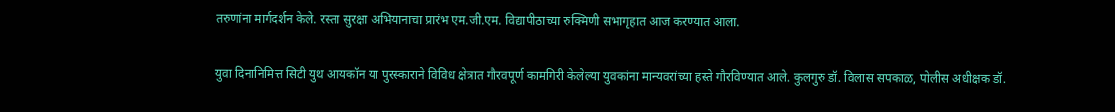तरुणांना मार्गदर्शन केले. रस्ता सुरक्षा अभियानाचा प्रारंभ एम.जी.एम. विद्यापीठाच्या रुक्मिणी सभागृहात आज करण्यात आला.

युवा दिनानिमित्त सिटी युथ आयकॉन या पुरस्काराने विविध क्षेत्रात गौरवपूर्ण कामगिरी केलेल्या युवकांना मान्यवरांच्या हस्ते गौरविण्यात आले. कुलगुरु डॉ. विलास सपकाळ, पोलीस अधीक्षक डॉ.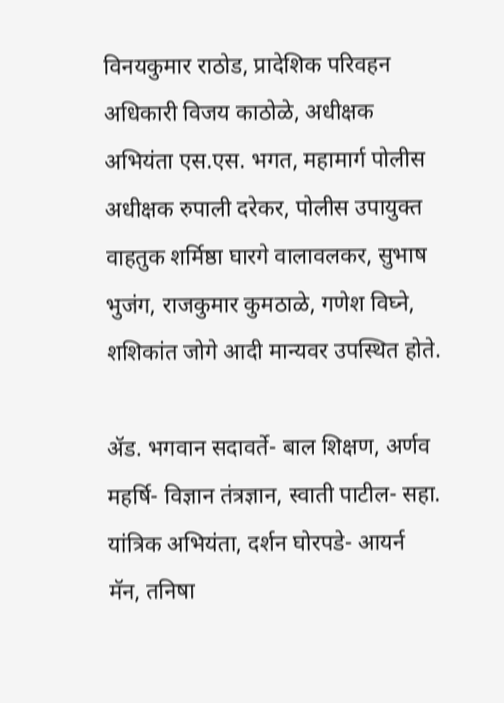विनयकुमार राठोड, प्रादेशिक परिवहन अधिकारी विजय काठोळे, अधीक्षक अभियंता एस.एस. भगत, महामार्ग पोलीस अधीक्षक रुपाली दरेकर, पोलीस उपायुक्त वाहतुक शर्मिष्ठा घारगे वालावलकर, सुभाष भुजंग, राजकुमार कुमठाळे, गणेश विघ्ने, शशिकांत जोगे आदी मान्यवर उपस्थित होते.

ॲड. भगवान सदावर्ते- बाल शिक्षण, अर्णव महर्षि- विज्ञान तंत्रज्ञान, स्वाती पाटील- सहा. यांत्रिक अभियंता, दर्शन घोरपडे- आयर्न मॅन, तनिषा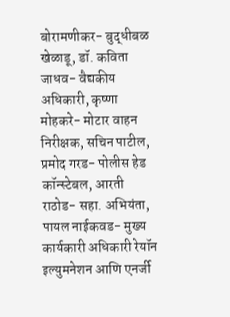बोरामणीकर- बुद्धीबळ खेळाडू, डॉ. कविता जाधव- वैद्यकीय अधिकारी, कृष्णा मोहकरे- मोटार वाहन निरीक्षक, सचिन पाटील, प्रमोद गरड- पोलीस हेड कॉन्स्टेबल, आरती राठोड- सहा. अभियंता, पायल नाईकवड- मुख्य कार्यकारी अधिकारी रेयॉन इल्युमनेशन आणि एनर्जी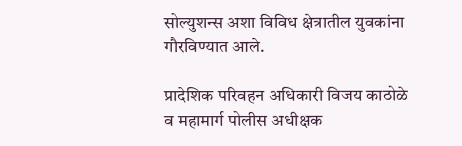सोल्युशन्स अशा विविध क्षेत्रातील युवकांना गौरविण्यात आले.

प्रादेशिक परिवहन अधिकारी विजय काठोळे व महामार्ग पोलीस अधीक्षक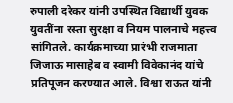रुपाली दरेकर यांनी उपस्थित विद्यार्थी युवक युवतींना रस्ता सुरक्षा व नियम पालनाचे महत्त्व सांगितले. कार्यक्रमाच्या प्रारंभी राजमाता जिजाऊ मासाहेब व स्वामी विवेकानंद यांचे प्रतिपूजन करण्यात आले. विश्वा राऊत यांनी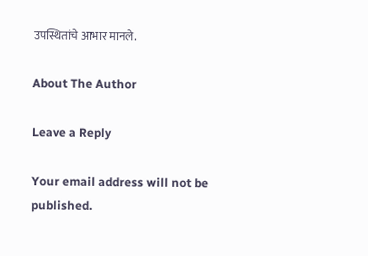उपस्थितांचे आभार मानले.

About The Author

Leave a Reply

Your email address will not be published.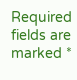Required fields are marked *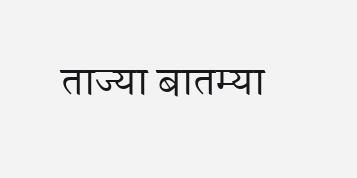ताज्या बातम्या